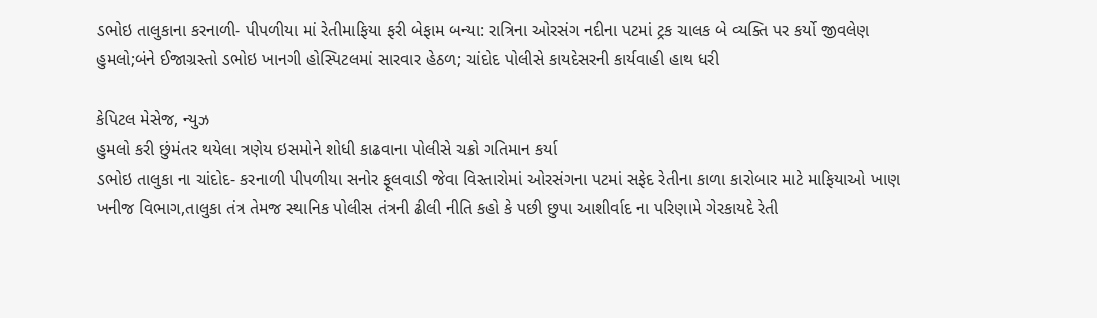ડભોઇ તાલુકાના કરનાળી- પીપળીયા માં રેતીમાફિયા ફરી બેફામ બન્યા: રાત્રિના ઓરસંગ નદીના પટમાં ટ્રક ચાલક બે વ્યક્તિ પર કર્યો જીવલેણ હુમલો;બંને ઈજાગ્રસ્તો ડભોઇ ખાનગી હોસ્પિટલમાં સારવાર હેઠળ; ચાંદોદ પોલીસે કાયદેસરની કાર્યવાહી હાથ ધરી

કેપિટલ મેસેજ, ન્યુઝ
હુમલો કરી છુંમંતર થયેલા ત્રણેય ઇસમોને શોધી કાઢવાના પોલીસે ચક્રો ગતિમાન કર્યા
ડભોઇ તાલુકા ના ચાંદોદ- કરનાળી પીપળીયા સનોર ફૂલવાડી જેવા વિસ્તારોમાં ઓરસંગના પટમાં સફેદ રેતીના કાળા કારોબાર માટે માફિયાઓ ખાણ ખનીજ વિભાગ,તાલુકા તંત્ર તેમજ સ્થાનિક પોલીસ તંત્રની ઢીલી નીતિ કહો કે પછી છુપા આશીર્વાદ ના પરિણામે ગેરકાયદે રેતી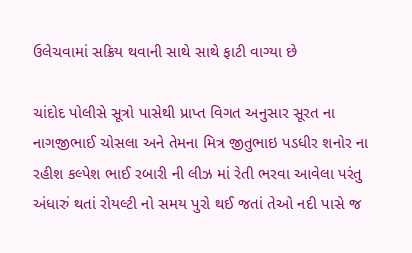ઉલેચવામાં સક્રિય થવાની સાથે સાથે ફાટી વાગ્યા છે

ચાંદોદ પોલીસે સૂત્રો પાસેથી પ્રાપ્ત વિગત અનુસાર સૂરત ના નાગજીભાઈ ચોસલા અને તેમના મિત્ર જીતુભાઇ પડધીર શનોર ના રહીશ કલ્પેશ ભાઈ રબારી ની લીઝ માં રેતી ભરવા આવેલા પરંતુ અંધારું થતાં રોયલ્ટી નો સમય પુરો થઈ જતાં તેઓ નદી પાસે જ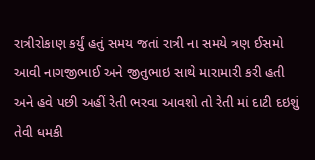રાત્રીરોકાણ કર્યું હતું સમય જતાં રાત્રી ના સમયે ત્રણ ઈસમો આવી નાગજીભાઈ અને જીતુભાઇ સાથે મારામારી કરી હતી અને હવે પછી અહીં રેતી ભરવા આવશો તો રેતી માં દાટી દઇશું તેવી ધમકી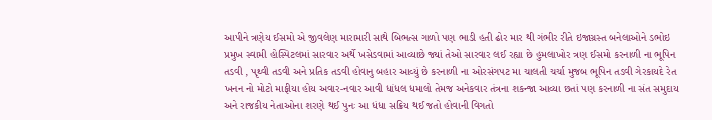આપીને ત્રણેય ઈસમો એ જીવલેણ મારામારી સાથે બિભત્સ ગાળો પણ ભાડી હતી ઢોર માર થી ગંભીર રીતે ઇજાગ્રસ્ત બનેલાઓને ડભોઇ પ્રમુખ સ્વામી હોસ્પિટલમાં સારવાર અર્થે ખસેડવામાં આવ્યાછે જ્યાં તેઓ સારવાર લઈ રહ્યા છે હુમલાખોર ત્રણ ઈસમો કરનાળી ના ભૂપિન તડવી , પૃથ્વી તડવી અને પ્રતિક તડવી હોવાનુ બહાર આવ્યું છે કરનાળી ના ઓરસંગપટ મા ચાલતી ચર્ચા મુજબ ભૂપિન તડવી ગેરકાયદે રેત ખનન નો મોટો માફીયા હોય અવાર-નવાર આવી ધાંધલ ધમાલો તેમજ અનેકવાર તંત્રના શકન્જા આવ્યા છતાં પણ કરનાળી ના સંત સમુદાય અને રાજકીય નેતાઓના શરણે થઈ પુનઃ આ ધંધા સક્રિય થઈ જતો હોવાની વિગતો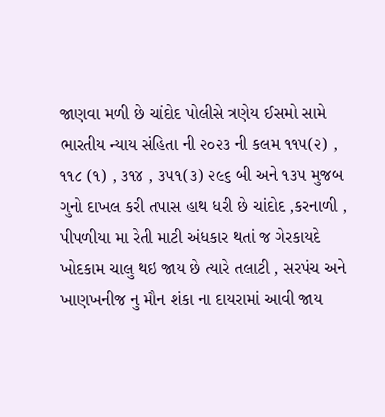જાણવા મળી છે ચાંદોદ પોલીસે ત્રણેય ઈસમો સામે ભારતીય ન્યાય સંહિતા ની ૨૦૨૩ ની કલમ ૧૧૫(૨) , ૧૧૮ (૧) , ૩૧૪ , ૩૫૧(૩) ૨૯૬ બી અને ૧૩૫ મુજબ ગુનો દાખલ કરી તપાસ હાથ ધરી છે ચાંદોદ ,કરનાળી , પીપળીયા મા રેતી માટી અંધકાર થતાં જ ગેરકાયદે ખોદકામ ચાલુ થઇ જાય છે ત્યારે તલાટી , સરપંચ અને ખાણખનીજ નુ મૌન શંકા ના દાયરામાં આવી જાય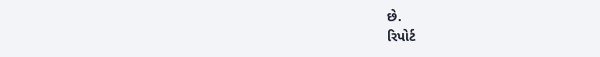છે.
રિપોર્ટ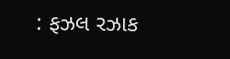: ફઝલ રઝાક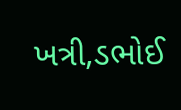ખત્રી,ડભોઈ